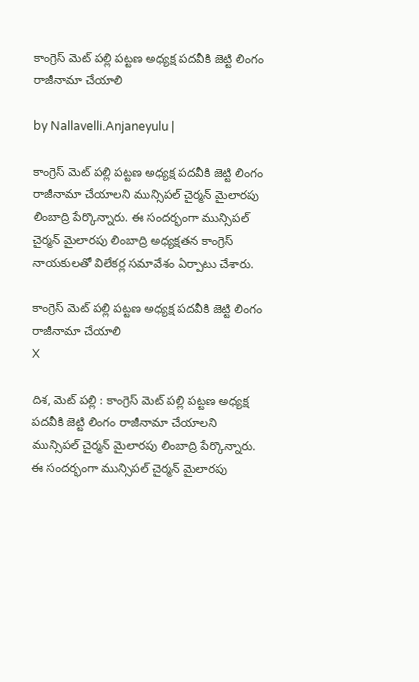కాంగ్రెస్ మెట్ ప‌ల్లి ప‌ట్ట‌ణ అధ్య‌క్ష ప‌ద‌వీకి జెట్టి లింగం రాజీనామా చేయాలి

by Nallavelli.Anjaneyulu |

కాంగ్రెస్ మెట్ ప‌ల్లి ప‌ట్ట‌ణ అధ్య‌క్ష ప‌ద‌వీకి జెట్టి లింగం రాజీనామా చేయాలని మున్సిప‌ల్ చైర్మ‌న్ మైలార‌పు లింబాద్రి పేర్కొన్నారు. ఈ సంద‌ర్భంగా మున్సిప‌ల్ చైర్మ‌న్ మైలార‌పు లింబాద్రి అధ్య‌క్ష‌త‌న కాంగ్రెస్ నాయ‌కుల‌తో విలేక‌ర్ల స‌మావేశం ఏర్పాటు చేశారు.

కాంగ్రెస్ మెట్ ప‌ల్లి ప‌ట్ట‌ణ అధ్య‌క్ష ప‌ద‌వీకి జెట్టి లింగం రాజీనామా చేయాలి
X

దిశ‌, మెట్ ప‌ల్లి : కాంగ్రెస్ మెట్ ప‌ల్లి ప‌ట్ట‌ణ అధ్య‌క్ష ప‌ద‌వీకి జెట్టి లింగం రాజీనామా చేయాలని మున్సిప‌ల్ చైర్మ‌న్ మైలార‌పు లింబాద్రి పేర్కొన్నారు. ఈ సంద‌ర్భంగా మున్సిప‌ల్ చైర్మ‌న్ మైలార‌పు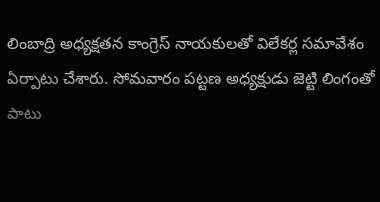లింబాద్రి అధ్య‌క్ష‌త‌న కాంగ్రెస్ నాయ‌కుల‌తో విలేక‌ర్ల స‌మావేశం ఏర్పాటు చేశారు. సోమ‌వారం పట్ట‌ణ అధ్య‌క్షుడు జెట్టి లింగంతో పాటు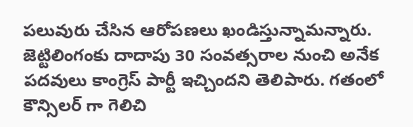ప‌లువురు చేసిన ఆరోప‌ణ‌లు ఖండిస్తున్నామ‌న్నారు. జెట్టిలింగంకు దాదాపు 30 సంవత్సరాల నుంచి అనేక పదవులు కాంగ్రెస్ పార్టీ ఇచ్చిందని తెలిపారు. గతంలో కౌన్సిలర్ గా గెలిచి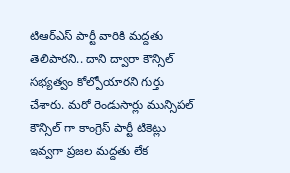టిఆర్ఎస్ పార్టీ వారికి మద్దతు తెలిపారని.. దాని ద్వారా కౌన్సిల్ సభ్యత్వం కోల్పోయారని గుర్తు చేశారు. మరో రెండుసార్లు మున్సిపల్ కౌన్సిల్ గా కాంగ్రెస్ పార్టీ టికెట్లు ఇవ్వగా ప్రజల మద్దతు లేక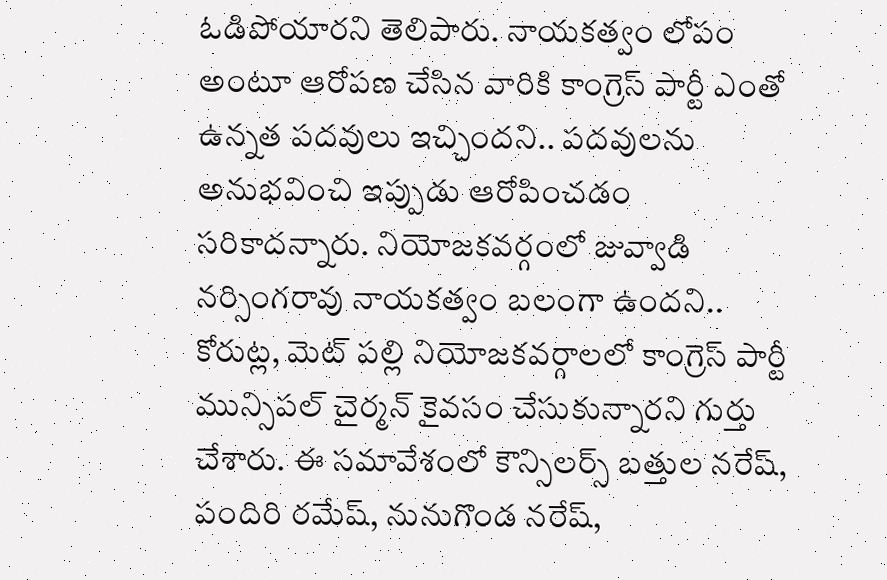ఓడిపోయార‌ని తెలిపారు. నాయకత్వం లోపం అంటూ ఆరోపణ చేసిన వారికి కాంగ్రెస్ పార్టీ ఎంతో ఉన్నత పదవులు ఇచ్చిందని.. పదవులను అనుభవించి ఇప్పుడు ఆరోపించడం సరికాదన్నారు. నియోజకవర్గంలో జువ్వాడి నర్సింగరావు నాయకత్వం బలంగా ఉందని.. కోరుట్ల, మెట్ పల్లి నియోజకవర్గాలలో కాంగ్రెస్ పార్టీ మున్సిపల్ చైర్మన్ కైవసం చేసుకున్నార‌ని గుర్తు చేశారు. ఈ సమావేశంలో కౌన్సిలర్స్ బత్తుల నరేష్, పందిరి రమేష్, నునుగొండ నరేష్,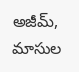అజీమ్, మాసుల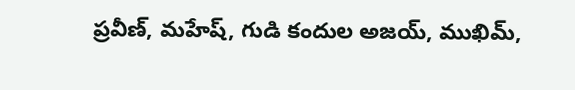ప్రవీణ్, మహేష్, గుడి కందుల అజయ్, ముఖిమ్,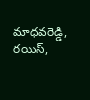మాధవరెడ్డి, రయిస్,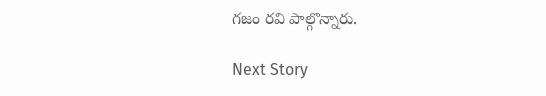గజం రవి పాల్గొన్నారు.

Next Story